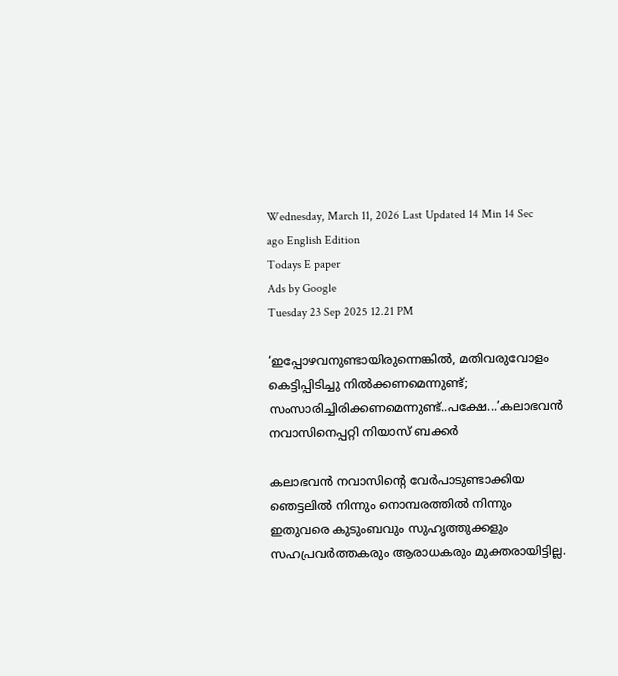Wednesday, March 11, 2026 Last Updated 14 Min 14 Sec ago English Edition
Todays E paper
Ads by Google
Tuesday 23 Sep 2025 12.21 PM

‘ഇപ്പോഴവനുണ്ടായിരുന്നെങ്കിൽ, മതിവരുവോളം കെട്ടിപ്പിടിച്ചു നിൽക്കണമെന്നുണ്ട്; സംസാരിച്ചിരിക്കണമെന്നുണ്ട്..പക്ഷേ...’കലാഭവന്‍ നവാസിനെപ്പറ്റി നിയാസ് ബക്കര്‍

കലാഭവന്‍ നവാസിന്റെ വേര്‍പാടുണ്ടാക്കിയ ഞെട്ടലില്‍ നിന്നും നൊമ്പരത്തില്‍ നിന്നും ഇതുവരെ കുടുംബവും സുഹൃത്തുക്കളും സഹപ്രവര്‍ത്തകരും ആരാധകരും മുക്തരായിട്ടില്ല.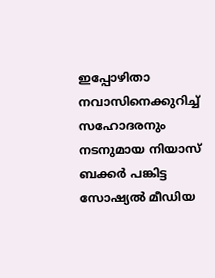ഇപ്പോഴിതാ നവാസിനെക്കുറിച്ച് സഹോദരനും നടനുമായ നിയാസ് ബക്കര്‍ പങ്കിട്ട സോഷ്യല്‍ മീഡിയ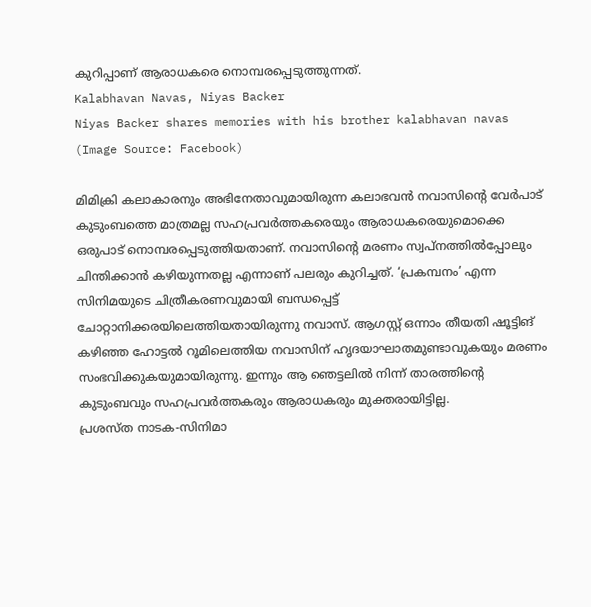കുറിപ്പാണ് ആരാധകരെ നൊമ്പരപ്പെടുത്തുന്നത്.
Kalabhavan Navas, Niyas Backer
Niyas Backer shares memories with his brother kalabhavan navas (Image Source: Facebook)

മിമിക്രി കലാകാരനും അഭിനേതാവുമായിരുന്ന കലാഭവന്‍ നവാസിന്റെ വേര്‍പാട് കുടുംബത്തെ മാത്രമല്ല സഹപ്രവര്‍ത്തകരെയും ആരാധകരെയുമൊക്കെ ഒരുപാട് നൊമ്പരപ്പെടുത്തിയതാണ്. നവാസിന്റെ മരണം സ്വപ്നത്തിൽപ്പോലും ചിന്തിക്കാന്‍ കഴിയുന്നതല്ല എന്നാണ് പലരും കുറിച്ചത്. ‘പ്രകമ്പനം’ എന്ന സിനിമയുടെ ചിത്രീകരണവുമായി ബന്ധപ്പെട്ട് ചോറ്റാനിക്കരയിലെത്തിയതായിരുന്നു നവാസ്. ആഗസ്റ്റ് ഒന്നാം തീയതി ഷൂട്ടിങ് കഴിഞ്ഞ ഹോട്ടല്‍ റൂമിലെത്തിയ നവാസിന് ഹൃദയാഘാതമുണ്ടാവുകയും മരണം സംഭവിക്കുകയുമായിരുന്നു. ഇന്നും ആ ഞെട്ടലില്‍ നിന്ന് താരത്തിന്റെ കുടുംബവും സഹപ്രവര്‍ത്തകരും ആരാധകരും മുക്തരായിട്ടില്ല.
പ്രശസ്ത നാടക-സിനിമാ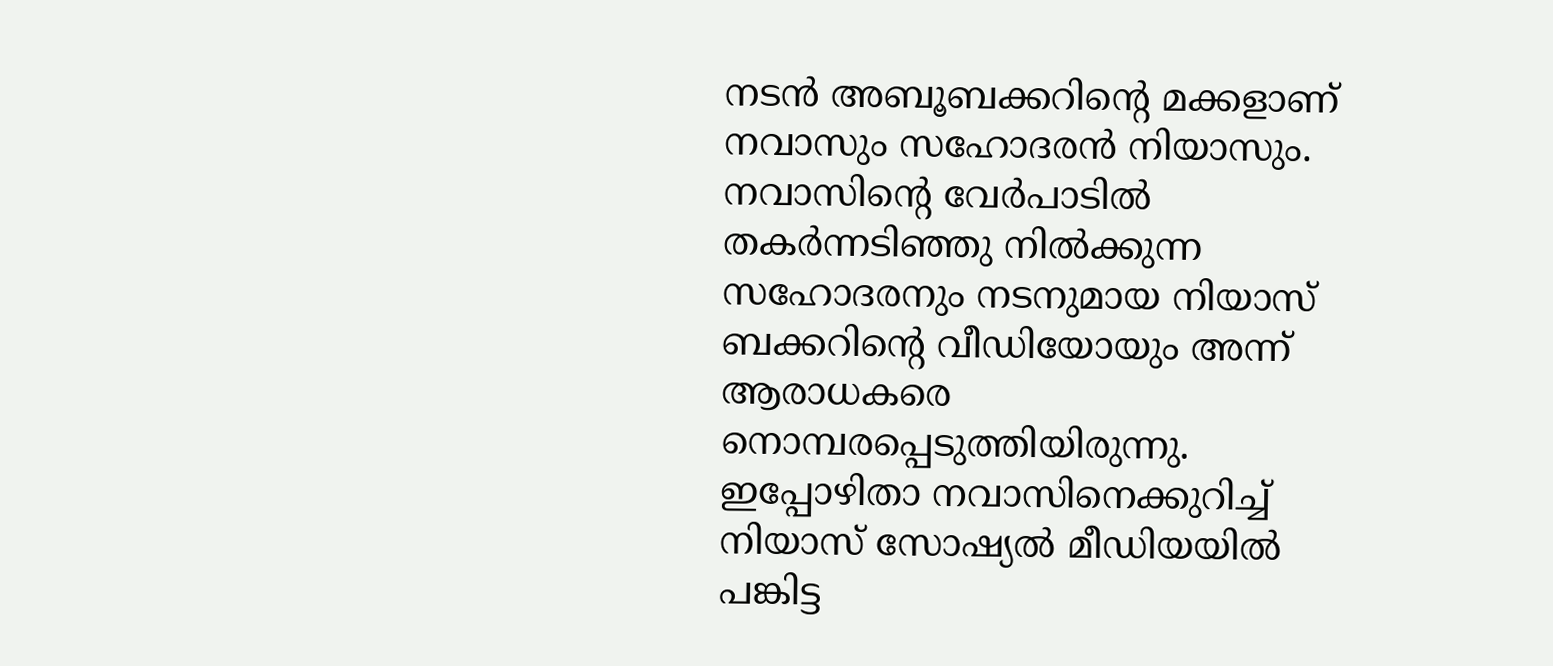നടൻ അബൂബക്കറിന്റെ മക്കളാണ് നവാസും സഹോദരന്‍ നിയാസും. നവാസിന്റെ വേര്‍പാടില്‍ തകര്‍ന്നടിഞ്ഞു നില്‍ക്കുന്ന സഹോദരനും നടനുമായ നിയാസ് ബക്കറിന്റെ വീഡിയോയും അന്ന് ആരാധകരെ നൊമ്പരപ്പെടുത്തിയിരുന്നു.
ഇപ്പോഴിതാ നവാസിനെക്കുറിച്ച് നിയാസ് സോഷ്യല്‍ മീഡിയയില്‍ പങ്കിട്ട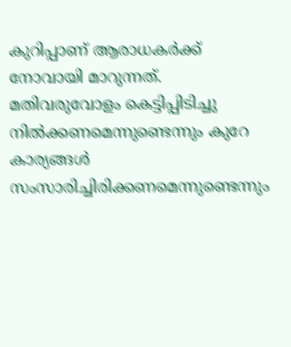കുറിപ്പാണ് ആരാധകര്‍ക്ക് നോവായി മാറുന്നത്. മതിവരുവോളം കെട്ടിപ്പിടിച്ചു നില്‍ക്കണമെന്നുണ്ടെന്നും കുറേ കാര്യങ്ങള്‍ സംസാരിച്ചിരിക്കണമെന്നുണ്ടെന്നും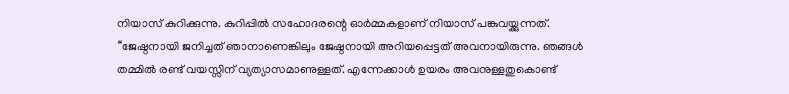നിയാസ് കുറിക്കുന്നു. കുറിപ്പില്‍ സഹോദരന്റെ ഓര്‍മ്മകളാണ് നിയാസ് പങ്കുവയ്ക്കുന്നത്.
‘‘ജേഷ്ഠനായി ജനിച്ചത് ഞാനാണെങ്കിലും ജേഷ്ഠനായി അറിയപ്പെട്ടത് അവനായിരുന്നു. ഞങ്ങൾ തമ്മിൽ രണ്ട് വയസ്സിന് വ്യത്യാസമാണുള്ളത്. എന്നേക്കാൾ ഉയരം അവനുള്ളതുകൊണ്ട്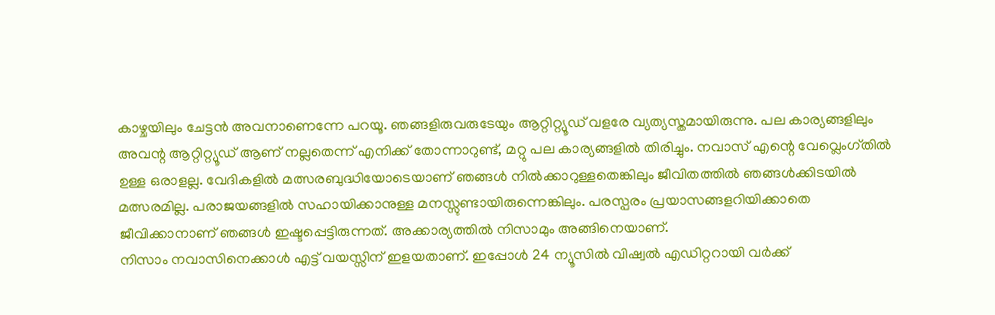കാഴ്ചയിലും ചേട്ടൻ അവനാണെന്നേ പറയൂ. ഞങ്ങളിരുവരുടേയും ആറ്റിറ്റ്യൂഡ് വളരേ വ്യത്യസ്തമായിരുന്നു. പല കാര്യങ്ങളിലും അവന്റ ആറ്റിറ്റ്യൂഡ് ആണ് നല്ലതെന്ന് എനിക്ക് തോന്നാറുണ്ട്, മറ്റു പല കാര്യങ്ങളിൽ തിരിച്ചും. നവാസ് എന്റെ വേവ്ലെംഗ്തിൽ ഉള്ള ഒരാളല്ല. വേദികളിൽ മത്സരബുദ്ധിയോടെയാണ് ഞങ്ങൾ നിൽക്കാറുള്ളതെങ്കിലും ജീവിതത്തിൽ ഞങ്ങൾക്കിടയിൽ മത്സരമില്ല. പരാജയങ്ങളിൽ സഹായിക്കാനുള്ള മനസ്സുണ്ടായിരുന്നെങ്കിലും. പരസ്പരം പ്രയാസങ്ങളറിയിക്കാതെ ജീവിക്കാനാണ് ഞങ്ങൾ ഇഷ്ടപ്പെട്ടിരുന്നത്. അക്കാര്യത്തിൽ നിസാമും അങ്ങിനെയാണ്.
നിസാം നവാസിനെക്കാൾ എട്ട് വയസ്സിന് ഇളയതാണ്. ഇപ്പോൾ 24 ന്യൂസില്‍ വിഷ്വല്‍ എഡിറ്ററായി വർക്ക്‌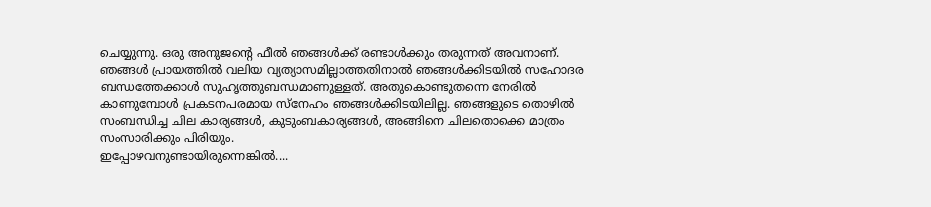ചെയ്യുന്നു. ഒരു അനുജന്റെ ഫീല്‍ ഞങ്ങൾക്ക് രണ്ടാൾക്കും തരുന്നത് അവനാണ്. ഞങ്ങൾ പ്രായത്തിൽ വലിയ വ്യത്യാസമില്ലാത്തതിനാൽ ഞങ്ങൾക്കിടയിൽ സഹോദര ബന്ധത്തേക്കാൾ സുഹൃത്തുബന്ധമാണുള്ളത്. അതുകൊണ്ടുതന്നെ നേരിൽ കാണുമ്പോൾ പ്രകടനപരമായ സ്നേഹം ഞങ്ങൾക്കിടയിലില്ല. ഞങ്ങളുടെ തൊഴിൽ സംബന്ധിച്ച ചില കാര്യങ്ങൾ, കുടുംബകാര്യങ്ങൾ, അങ്ങിനെ ചിലതൊക്കെ മാത്രം സംസാരിക്കും പിരിയും.
ഇപ്പോഴവനുണ്ടായിരുന്നെങ്കിൽ....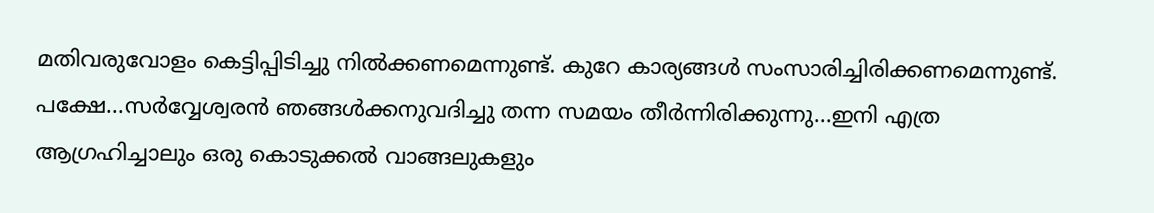മതിവരുവോളം കെട്ടിപ്പിടിച്ചു നിൽക്കണമെന്നുണ്ട്. കുറേ കാര്യങ്ങൾ സംസാരിച്ചിരിക്കണമെന്നുണ്ട്. പക്ഷേ...സർവ്വേശ്വരൻ ഞങ്ങൾക്കനുവദിച്ചു തന്ന സമയം തീർന്നിരിക്കുന്നു...ഇനി എത്ര ആഗ്രഹിച്ചാലും ഒരു കൊടുക്കൽ വാങ്ങലുകളും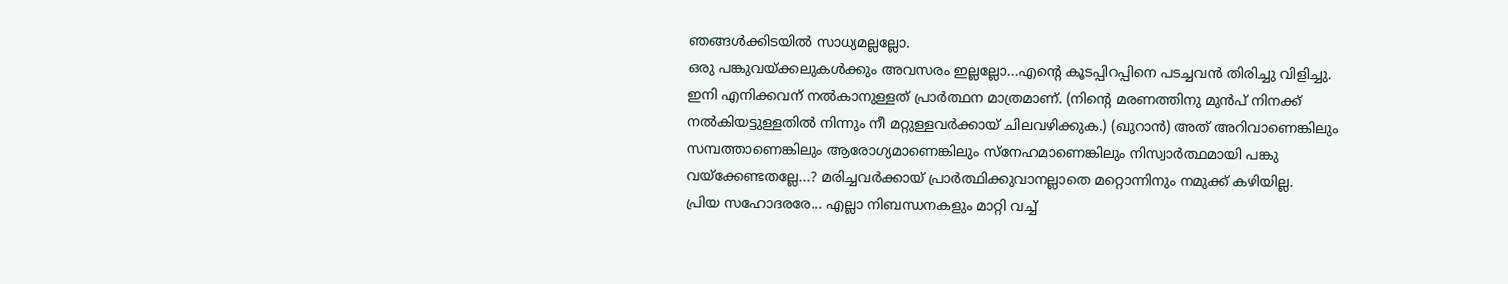ഞങ്ങൾക്കിടയിൽ സാധ്യമല്ലല്ലോ.
ഒരു പങ്കുവയ്ക്കലുകൾക്കും അവസരം ഇല്ലല്ലോ...എന്റെ കൂടപ്പിറപ്പിനെ പടച്ചവൻ തിരിച്ചു വിളിച്ചു. ഇനി എനിക്കവന് നൽകാനുള്ളത് പ്രാർത്ഥന മാത്രമാണ്. (നിന്റെ മരണത്തിനു മുൻപ് നിനക്ക് നൽകിയട്ടുള്ളതിൽ നിന്നും നീ മറ്റുള്ളവർക്കായ് ചിലവഴിക്കുക.) (ഖുറാന്‍) അത് അറിവാണെങ്കിലും സമ്പത്താണെങ്കിലും ആരോഗ്യമാണെങ്കിലും സ്നേഹമാണെങ്കിലും നിസ്വാർത്ഥമായി പങ്കു വയ്ക്കേണ്ടതല്ലേ...? മരിച്ചവർക്കായ് പ്രാർത്ഥിക്കുവാനല്ലാതെ മറ്റൊന്നിനും നമുക്ക് കഴിയില്ല.
പ്രിയ സഹോദരരേ... എല്ലാ നിബന്ധനകളും മാറ്റി വച്ച്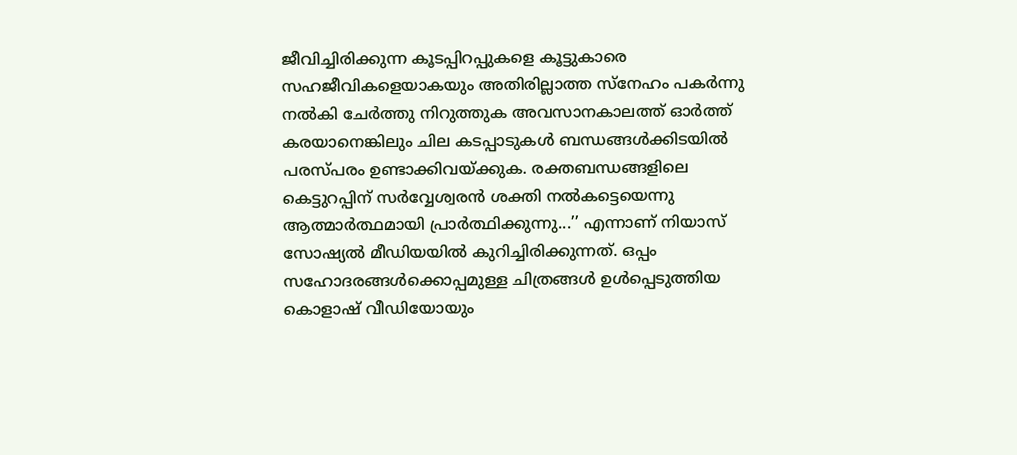ജീവിച്ചിരിക്കുന്ന കൂടപ്പിറപ്പുകളെ കൂട്ടുകാരെ സഹജീവികളെയാകയും അതിരില്ലാത്ത സ്നേഹം പകർന്നു നൽകി ചേർത്തു നിറുത്തുക അവസാനകാലത്ത് ഓർത്ത് കരയാനെങ്കിലും ചില കടപ്പാടുകൾ ബന്ധങ്ങൾക്കിടയിൽ പരസ്പരം ഉണ്ടാക്കിവയ്ക്കുക. രക്തബന്ധങ്ങളിലെ കെട്ടുറപ്പിന് സർവ്വേശ്വരൻ ശക്തി നൽകട്ടെയെന്നു ആത്മാർത്ഥമായി പ്രാർത്ഥിക്കുന്നു...’’ എന്നാണ് നിയാസ് സോഷ്യല്‍ മീഡിയയില്‍ കുറിച്ചിരിക്കുന്നത്. ഒപ്പം സഹോദരങ്ങള്‍ക്കൊപ്പമുള്ള ചിത്രങ്ങള്‍ ഉള്‍പ്പെടുത്തിയ കൊളാഷ് വീഡിയോയും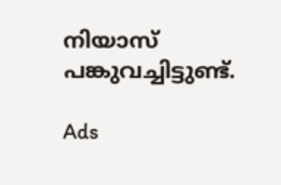നിയാസ് പങ്കുവച്ചിട്ടുണ്ട്.

Ads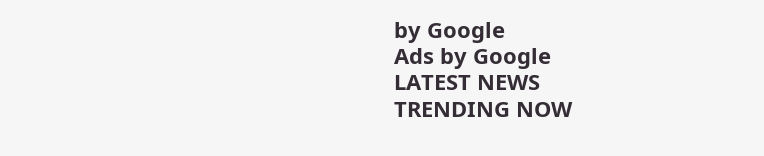by Google
Ads by Google
LATEST NEWS
TRENDING NOW